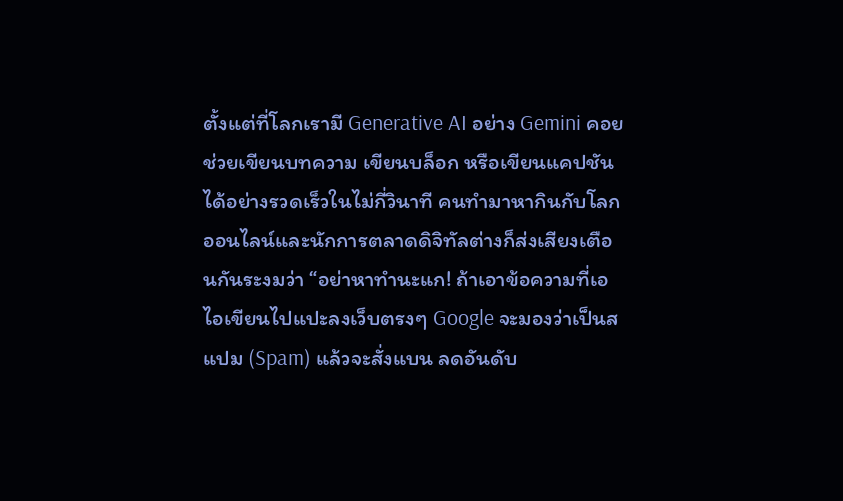ตั้งแต่ที่โลกเรามี Generative AI อย่าง Gemini คอยช่วยเขียนบทความ เขียนบล็อก หรือเขียนแคปชันได้อย่างรวดเร็วในไม่กี่วินาที คนทำมาหากินกับโลกออนไลน์และนักการตลาดดิจิทัลต่างก็ส่งเสียงเตือนกันระงมว่า “อย่าหาทำนะแก! ถ้าเอาข้อความที่เอไอเขียนไปแปะลงเว็บตรงๆ Google จะมองว่าเป็นสแปม (Spam) แล้วจะสั่งแบน ลดอันดับ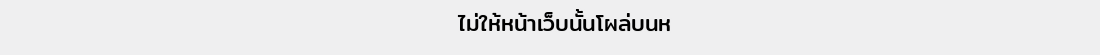ไม่ให้หน้าเว็บนั้นโผล่บนห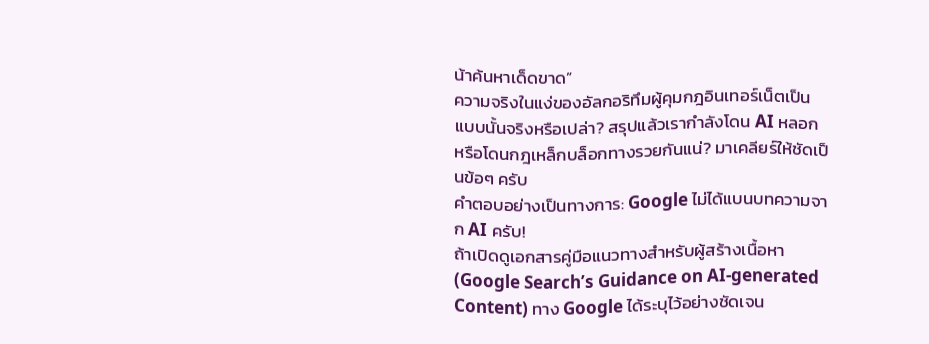น้าค้นหาเด็ดขาด”
ความจริงในแง่ของอัลกอริทึมผู้คุมกฎอินเทอร์เน็ตเป็นแบบนั้นจริงหรือเปล่า? สรุปแล้วเรากำลังโดน AI หลอก หรือโดนกฎเหล็กบล็อกทางรวยกันแน่? มาเคลียร์ให้ชัดเป็นข้อๆ ครับ
คำตอบอย่างเป็นทางการ: Google ไม่ได้แบนบทความจาก AI ครับ!
ถ้าเปิดดูเอกสารคู่มือแนวทางสำหรับผู้สร้างเนื้อหา (Google Search’s Guidance on AI-generated Content) ทาง Google ได้ระบุไว้อย่างชัดเจน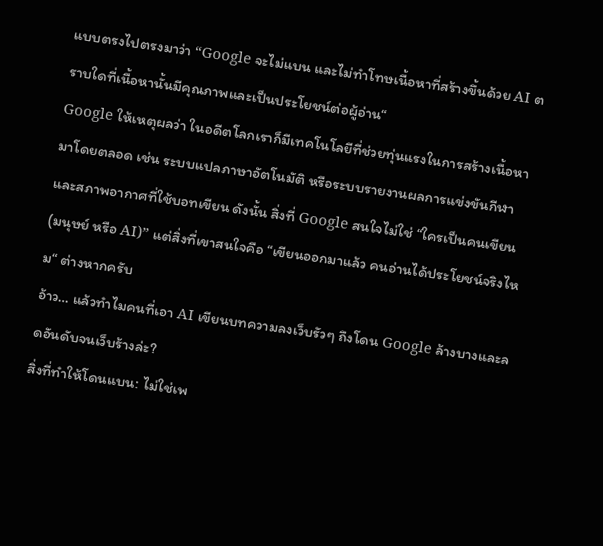แบบตรงไปตรงมาว่า “Google จะไม่แบน และไม่ทำโทษเนื้อหาที่สร้างขึ้นด้วย AI ตราบใดที่เนื้อหานั้นมีคุณภาพและเป็นประโยชน์ต่อผู้อ่าน“
Google ให้เหตุผลว่า ในอดีตโลกเราก็มีเทคโนโลยีที่ช่วยทุ่นแรงในการสร้างเนื้อหามาโดยตลอด เช่น ระบบแปลภาษาอัตโนมัติ หรือระบบรายงานผลการแข่งขันกีฬาและสภาพอากาศที่ใช้บอทเขียน ดังนั้น สิ่งที่ Google สนใจไม่ใช่ “ใครเป็นคนเขียน (มนุษย์ หรือ AI)” แต่สิ่งที่เขาสนใจคือ “เขียนออกมาแล้ว คนอ่านได้ประโยชน์จริงไหม“ ต่างหากครับ
อ้าว… แล้วทำไมคนที่เอา AI เขียนบทความลงเว็บรัวๆ ถึงโดน Google ล้างบางและลดอันดับจนเว็บร้างล่ะ?
สิ่งที่ทำให้โดนแบน: ไม่ใช่เพ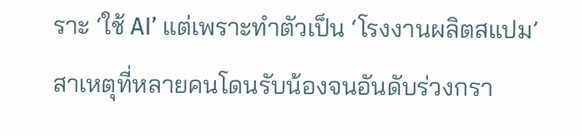ราะ ‘ใช้ AI’ แต่เพราะทำตัวเป็น ‘โรงงานผลิตสแปม’
สาเหตุที่หลายคนโดนรับน้องจนอันดับร่วงกรา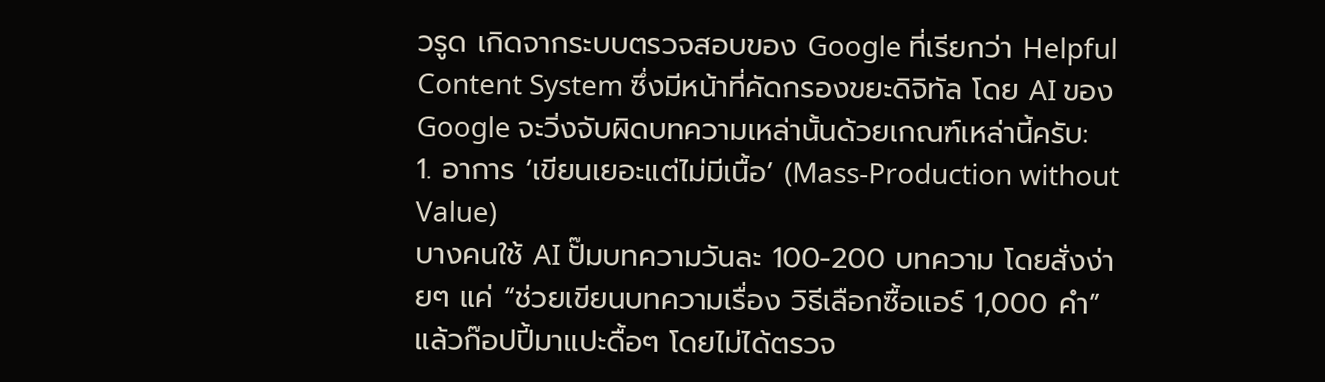วรูด เกิดจากระบบตรวจสอบของ Google ที่เรียกว่า Helpful Content System ซึ่งมีหน้าที่คัดกรองขยะดิจิทัล โดย AI ของ Google จะวิ่งจับผิดบทความเหล่านั้นด้วยเกณฑ์เหล่านี้ครับ:
1. อาการ ‘เขียนเยอะแต่ไม่มีเนื้อ’ (Mass-Production without Value)
บางคนใช้ AI ปั๊มบทความวันละ 100-200 บทความ โดยสั่งง่ายๆ แค่ “ช่วยเขียนบทความเรื่อง วิธีเลือกซื้อแอร์ 1,000 คำ” แล้วก๊อปปี้มาแปะดื้อๆ โดยไม่ได้ตรวจ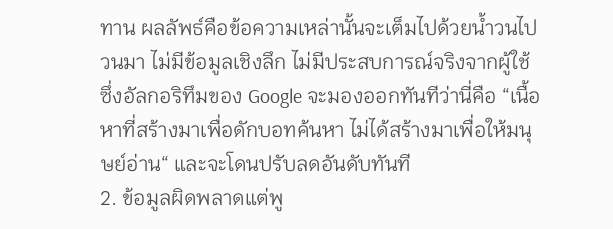ทาน ผลลัพธ์คือข้อความเหล่านั้นจะเต็มไปด้วยน้ำวนไปวนมา ไม่มีข้อมูลเชิงลึก ไม่มีประสบการณ์จริงจากผู้ใช้ ซึ่งอัลกอริทึมของ Google จะมองออกทันทีว่านี่คือ “เนื้อหาที่สร้างมาเพื่อดักบอทค้นหา ไม่ได้สร้างมาเพื่อให้มนุษย์อ่าน“ และจะโดนปรับลดอันดับทันที
2. ข้อมูลผิดพลาดแต่พู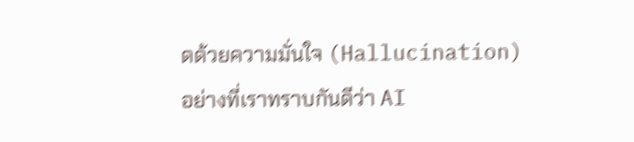ดด้วยความมั่นใจ (Hallucination)
อย่างที่เราทราบกันดีว่า AI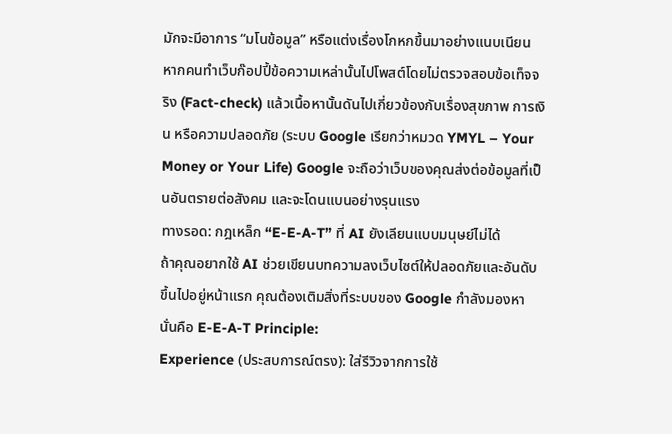มักจะมีอาการ “มโนข้อมูล” หรือแต่งเรื่องโกหกขึ้นมาอย่างแนบเนียน หากคนทำเว็บก๊อปปี้ข้อความเหล่านั้นไปโพสต์โดยไม่ตรวจสอบข้อเท็จจริง (Fact-check) แล้วเนื้อหานั้นดันไปเกี่ยวข้องกับเรื่องสุขภาพ การเงิน หรือความปลอดภัย (ระบบ Google เรียกว่าหมวด YMYL – Your Money or Your Life) Google จะถือว่าเว็บของคุณส่งต่อข้อมูลที่เป็นอันตรายต่อสังคม และจะโดนแบนอย่างรุนแรง
ทางรอด: กฎเหล็ก “E-E-A-T” ที่ AI ยังเลียนแบบมนุษย์ไม่ได้
ถ้าคุณอยากใช้ AI ช่วยเขียนบทความลงเว็บไซต์ให้ปลอดภัยและอันดับขึ้นไปอยู่หน้าแรก คุณต้องเติมสิ่งที่ระบบของ Google กำลังมองหา นั่นคือ E-E-A-T Principle:
Experience (ประสบการณ์ตรง): ใส่รีวิวจากการใช้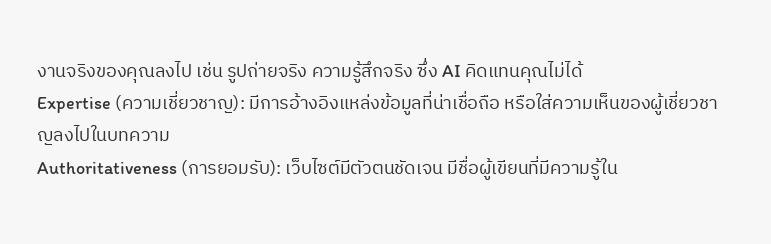งานจริงของคุณลงไป เช่น รูปถ่ายจริง ความรู้สึกจริง ซึ่ง AI คิดแทนคุณไม่ได้
Expertise (ความเชี่ยวชาญ): มีการอ้างอิงแหล่งข้อมูลที่น่าเชื่อถือ หรือใส่ความเห็นของผู้เชี่ยวชาญลงไปในบทความ
Authoritativeness (การยอมรับ): เว็บไซต์มีตัวตนชัดเจน มีชื่อผู้เขียนที่มีความรู้ใน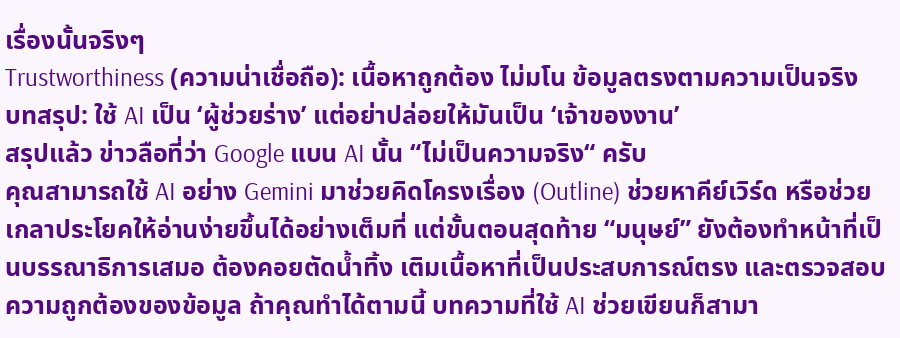เรื่องนั้นจริงๆ
Trustworthiness (ความน่าเชื่อถือ): เนื้อหาถูกต้อง ไม่มโน ข้อมูลตรงตามความเป็นจริง
บทสรุป: ใช้ AI เป็น ‘ผู้ช่วยร่าง’ แต่อย่าปล่อยให้มันเป็น ‘เจ้าของงาน’
สรุปแล้ว ข่าวลือที่ว่า Google แบน AI นั้น “ไม่เป็นความจริง“ ครับ
คุณสามารถใช้ AI อย่าง Gemini มาช่วยคิดโครงเรื่อง (Outline) ช่วยหาคีย์เวิร์ด หรือช่วยเกลาประโยคให้อ่านง่ายขึ้นได้อย่างเต็มที่ แต่ขั้นตอนสุดท้าย “มนุษย์” ยังต้องทำหน้าที่เป็นบรรณาธิการเสมอ ต้องคอยตัดน้ำทิ้ง เติมเนื้อหาที่เป็นประสบการณ์ตรง และตรวจสอบความถูกต้องของข้อมูล ถ้าคุณทำได้ตามนี้ บทความที่ใช้ AI ช่วยเขียนก็สามา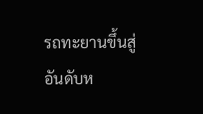รถทะยานขึ้นสู่อันดับห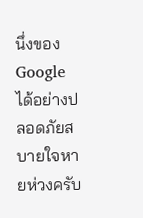นึ่งของ Google ได้อย่างปลอดภัยสบายใจหายห่วงครับ